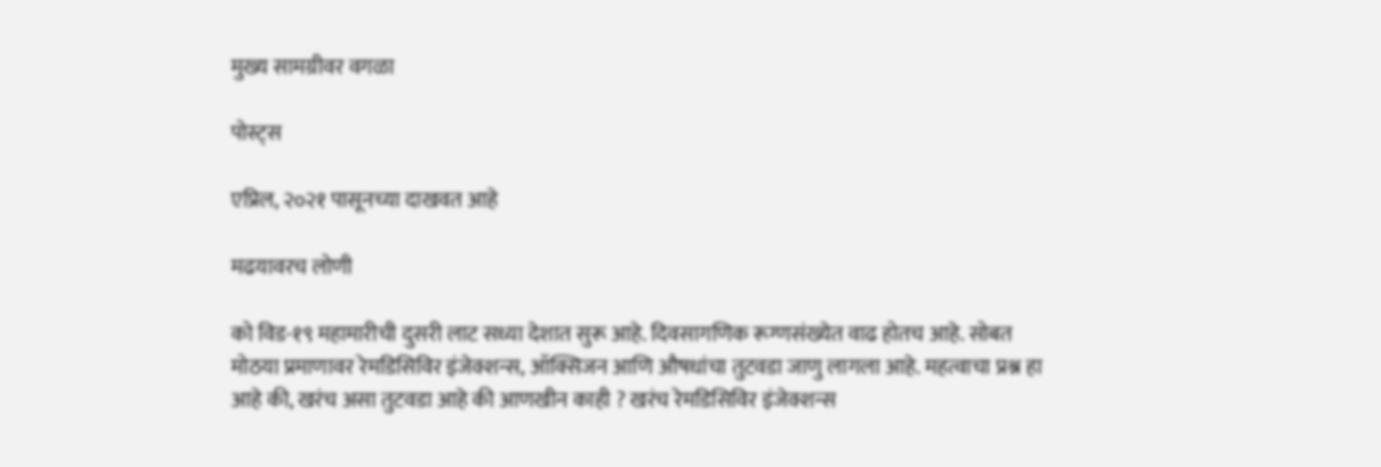मुख्य सामग्रीवर वगळा

पोस्ट्स

एप्रिल, २०२१ पासूनच्या दाखवत आहे

मढयावरच लोणी

को विड-१९ महामारीची दुसरी लाट सध्या देशात सुरू आहे. दिवसागणिक रूग्णसंख्येत वाढ होतच आहे. सोबत मोठया प्रमाणावर रेमडिसिविर इंजेक्शन्स, ऑक्सिजन आणि औषधांचा तुटवडा जाणु लागला आहे. महत्वाचा प्रश्न हा आहे की, खरंच असा तुटवडा आहे की आणखीन काही ? खरंच रेमडिसिविर इंजेक्शन्स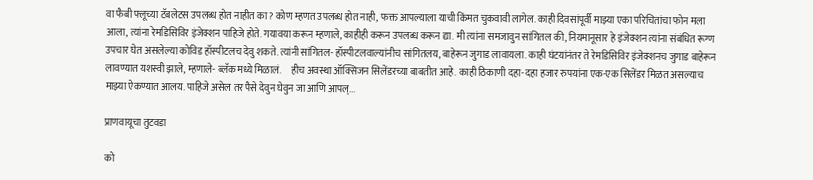वा फैबी फ्लूच्या टॅबलेटस उपलब्ध होत नाहीत का? कोण म्हणत उपलब्ध होत नाही, फक्त आपल्याला याची किंमत चुकवावी लागेल. काही दिवसांपूर्वी माझ्या एका परिचितांचा फोन मला आला, त्यांना रेमडिसिविर इंजेक्शन पाहिजे होते. गयावया करून म्हणाले, काहीही करून उपलब्ध करून द्या. मी त्यांना समजावुन सांगितल की, नियमानूसार हे इंजेक्शन त्यांना संबंधित रूग्ण उपचार घेत असलेल्या कोविड हॉस्पीटलच देवु शकते. त्यांनी सांगितल- हॉस्पीटलवाल्यांनीच सांगितलय, बाहेरून जुगाड लावायला. काही घंटयांनंतर ते रेमडिसिविर इंजेक्शनच जुगाड बाहेरून लावण्यात यशस्वी झाले, म्हणाले- ब्लॅक मध्ये मिळालं.     हीच अवस्था ऑक्सिजन सिलेंडरच्या बाबतीत आहे. काही ठिकाणी दहा-दहा हजार रुपयांना एक-एक सिलेंडर मिळत असल्याच माझ्या ऐकण्यात आलय. पाहिजे असेल तर पैसे देवुन घेवुन जा आणि आपल्...

प्राणवायूचा तुटवडा

को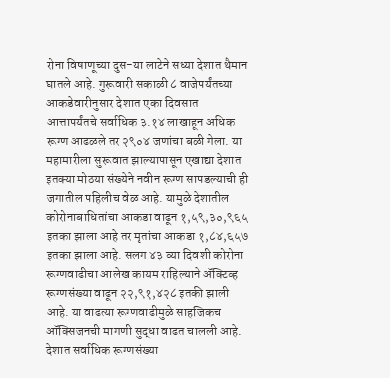रोना विषाणूच्या दुस-या लाटेने सध्या देशात थैमान घातले आहे. गुरूवारी सकाळी ८ वाजेपर्यंतच्या आकडेवारीनुसार देशात एका दिवसात आत्तापर्यंतचे सर्वाधिक ३.१४ लाखाहून अधिक  रूग्ण आढळले तर २९०४ जणांचा बळी गेला. या महामारीला सुरूवात झाल्यापासून एखाद्या देशात इतक्या मोठया संख्येने नवीन रूग्ण सापडल्याची ही जगातील पहिलीच वेळ आहे. यामुळे देशातील कोरोनाबाधितांचा आकडा वाढून १,५९,३०,९६५ इतका झाला आहे तर मृतांचा आकडा १,८४,६५७ इतका झाला आहे. सलग ४३ व्या दिवशी कोरोना रूग्णवाढीचा आलेख कायम राहिल्याने अ‍ॅक्टिव्ह रूग्णसंख्या वाढून २२,९१,४२८ इतकी झाली आहे. या वाढत्या रूग्णवाढीमुळे साहजिकच ऑक्सिजनची मागणी सुद्धा वाढत चालली आहे. देशात सर्वाधिक रूग्णसंख्या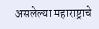असलेल्या महाराष्ट्राचे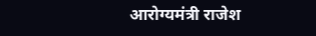आरोग्यमंत्री राजेश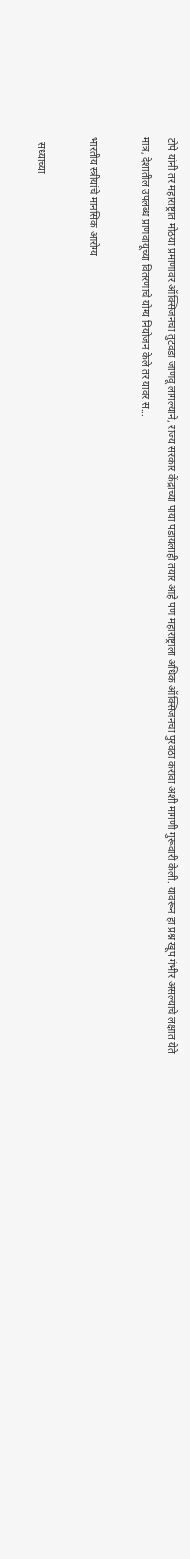टोपे यांनी तर महाराष्ट्रात मोठया प्रमाणावर ऑक्सिजनचा तुटवडा जाणवू लागल्याने, राज्य सरकार केंद्राच्या पाया पडायलाही तयार आहे पण महाराष्ट्राला अधिक ऑक्सिजनचा पुरवठा करावा अशी मागणी गुरूवारी केली. यावरून हा प्रश्न खूप गंभीर असल्याचे लक्षात येते मात्र, देशातील उपलब्ध प्राणवायूच्या वितरणाचे योग्य नियोजन केले तर यावर स...

भारतीय स्त्रीयांचे मानसिक आरोग्य

  सध्याच्या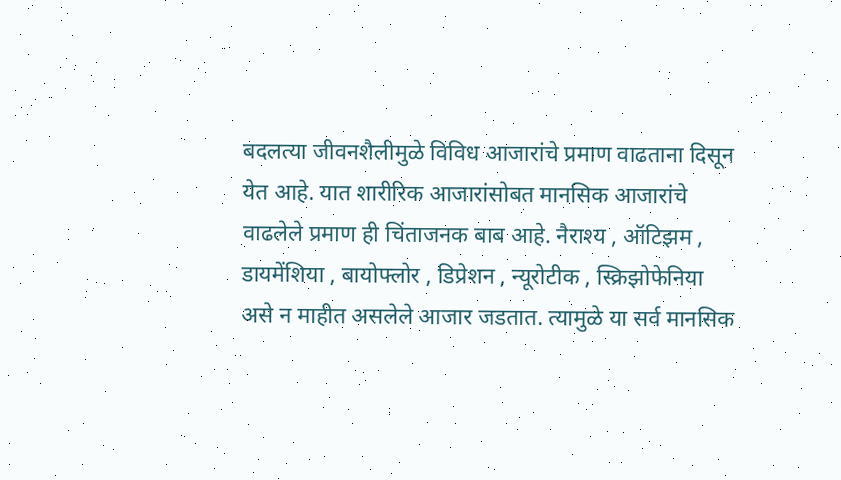बदलत्या जीवनशैलीमुळे विविध आजारांचे प्रमाण वाढताना दिसून येत आहे. यात शारीरिक आजारांसोबत मानसिक आजारांचे वाढलेले प्रमाण ही चिंताजनक बाब आहे. नैराश्य , ऑटिझम , डायमेंशिया , बायोफ्लोर , डिप्रेशन , न्यूरोटीक , स्क्रिझोफेनिया असे न माहीत असलेले आजार जडतात. त्यामुळे या सर्व मानसिक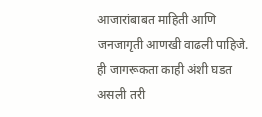आजारांबाबत माहिती आणि जनजागृती आणखी वाढली पाहिजे. ही जागरूकता काही अंशी घडत असली तरी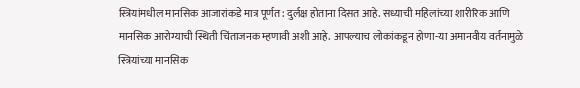स्त्रियांमधील मानसिक आजारांकडे मात्र पूर्णत: दुर्लक्ष होताना दिसत आहे. सध्याची महिलांच्या शारीरिक आणि मानसिक आरोग्याची स्थिती चिंताजनक म्हणावी अशी आहे. आपल्याच लोकांकडून होणा-या अमानवीय वर्तनामुळे स्त्रियांच्या मानसिक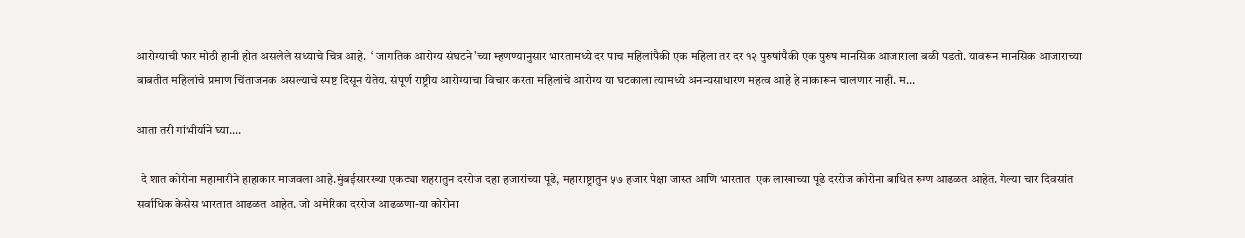आरोग्याची फार मोठी हानी होत असलेले सध्याचे चित्र आहे.  ‘ जागतिक आरोग्य संघटने’च्या म्हणण्यानुसार भारतामध्ये दर पाच महिलांपैकी एक महिला तर दर १२ पुरुषांपैकी एक पुरुष मानसिक आजाराला बळी पडतो. यावरून मानसिक आजाराच्या बाबतीत महिलांचे प्रमाण चिंताजनक असल्याचे स्पष्ट दिसून येतेय. संपूर्ण राष्ट्रीय आरोग्याचा विचार करता महिलांचे आरोग्य या घटकाला त्यामध्ये अनन्यसाधारण महत्व आहे हे नाकारून चालणार नाही. म...

आता तरी गांभीर्याने घ्या....

  दे शात कोरोना महामारीने हाहाकार माजवला आहे.मुंबईसारख्या एकट्या शहरातुन दररोज दहा हजारांच्या पूढे, महाराष्ट्रातुन ५७ हजार पेक्षा जास्त आणि भारतात  एक लाखाच्या पूढे दररोज कोरोना बाधित रुग्ण आढळत आहेत. गेल्या चार दिवसांत सर्वाधिक केसेस भारतात आढळत आहेत. जो अमेरिका दररोज आढळणा-या कोरोना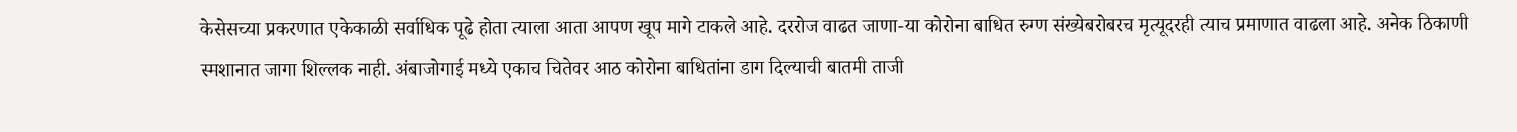केसेसच्या प्रकरणात एकेकाळी सर्वाधिक पूढे होता त्याला आता आपण खूप मागे टाकले आहे. दररोज वाढत जाणा-या कोरोना बाधित रुग्ण संख्येबरोबरच मृत्यूदरही त्याच प्रमाणात वाढला आहे. अनेक ठिकाणी स्मशानात जागा शिल्लक नाही. अंबाजोगाई मध्ये एकाच चितेवर आठ कोरोना बाधितांना डाग दिल्याची बातमी ताजी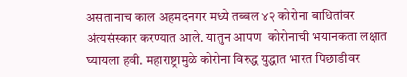असतानाच काल अहमदनगर मध्ये तब्बल ४२ कोरोना बाधितांवर अंत्यसंस्कार करण्यात आले. यातुन आपण  कोरोनाची भयानकता लक्षात घ्यायला हवी. महाराष्ट्रामुळे कोरोना विरुद्ध युद्धात भारत पिछाडीवर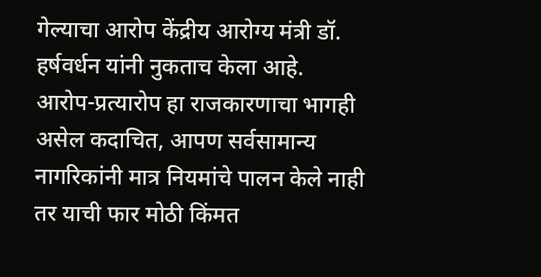गेल्याचा आरोप केंद्रीय आरोग्य मंत्री डॉ. हर्षवर्धन यांनी नुकताच केला आहे. आरोप-प्रत्यारोप हा राजकारणाचा भागही असेल कदाचित, आपण सर्वसामान्य नागरिकांनी मात्र नियमांचे पालन केले नाही तर याची फार मोठी किंमत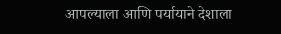आपल्याला आणि पर्यायाने देशाला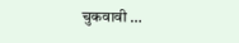चुकवावी ...